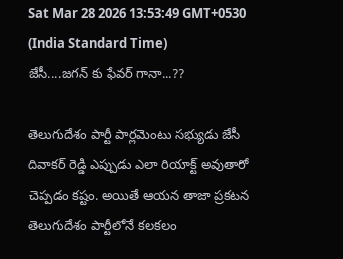Sat Mar 28 2026 13:53:49 GMT+0530 (India Standard Time)
జేసీ....జగన్ కు ఫేవర్ గానా...??

తెలుగుదేశం పార్టీ పార్లమెంటు సభ్యుడు జేసీ దివాకర్ రెడ్డి ఎప్పుడు ఎలా రియాక్ట్ అవుతారో చెప్పడం కష్టం. అయితే ఆయన తాజా ప్రకటన తెలుగుదేశం పార్టీలోనే కలకలం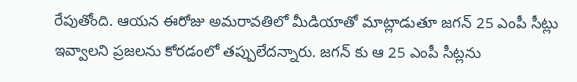రేపుతోంది. ఆయన ఈరోజు అమరావతిలో మీడియాతో మాట్లాడుతూ జగన్ 25 ఎంపీ సీట్లు ఇవ్వాలని ప్రజలను కోరడంలో తప్పులేదన్నారు. జగన్ కు ఆ 25 ఎంపీ సీట్లను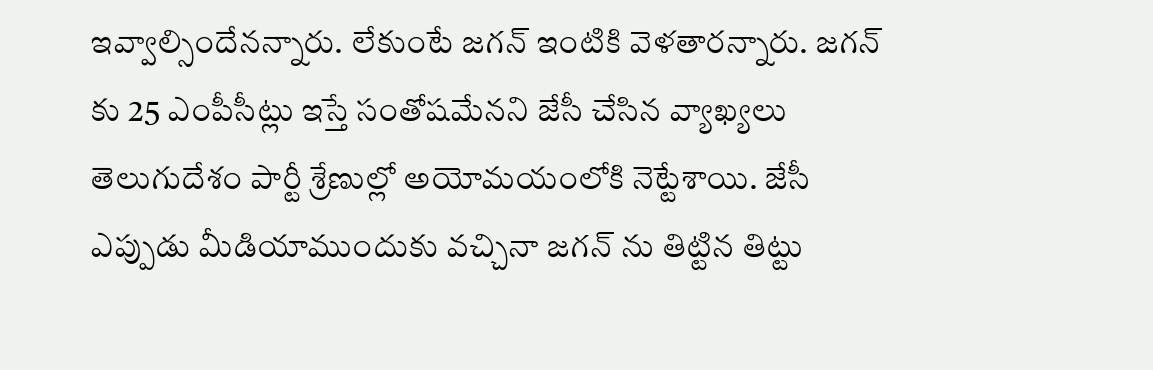ఇవ్వాల్సిందేనన్నారు. లేకుంటే జగన్ ఇంటికి వెళతారన్నారు. జగన్ కు 25 ఎంపీసీట్లు ఇస్తే సంతోషమేనని జేసీ చేసిన వ్యాఖ్యలు తెలుగుదేశం పార్టీ శ్రేణుల్లో అయోమయంలోకి నెట్టేశాయి. జేసీ ఎప్పుడు మీడియాముందుకు వచ్చినా జగన్ ను తిట్టిన తిట్టు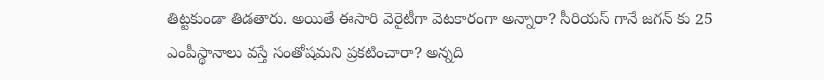తిట్టకుండా తిడతారు. అయితే ఈసారి వెరైటీగా వెటకారంగా అన్నారా? సీరియస్ గానే జగన్ కు 25 ఎంపీస్థానాలు వస్తే సంతోషమని ప్రకటించారా? అన్నది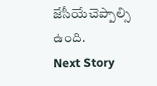జేసీయేచెప్పాల్సి ఉంది.
Next Story